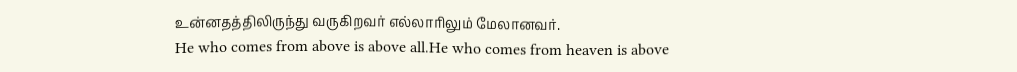உன்னதத்திலிருந்து வருகிறவர் எல்லாரிலும் மேலானவர்.
He who comes from above is above all.He who comes from heaven is above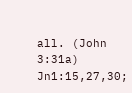all. (John 3:31a)
Jn1:15,27,30;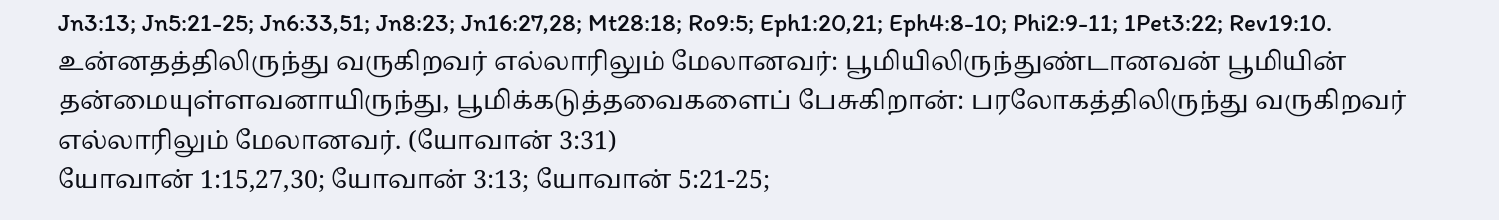Jn3:13; Jn5:21-25; Jn6:33,51; Jn8:23; Jn16:27,28; Mt28:18; Ro9:5; Eph1:20,21; Eph4:8-10; Phi2:9-11; 1Pet3:22; Rev19:10.
உன்னதத்திலிருந்து வருகிறவர் எல்லாரிலும் மேலானவர்: பூமியிலிருந்துண்டானவன் பூமியின் தன்மையுள்ளவனாயிருந்து, பூமிக்கடுத்தவைகளைப் பேசுகிறான்: பரலோகத்திலிருந்து வருகிறவர் எல்லாரிலும் மேலானவர். (யோவான் 3:31)
யோவான் 1:15,27,30; யோவான் 3:13; யோவான் 5:21-25;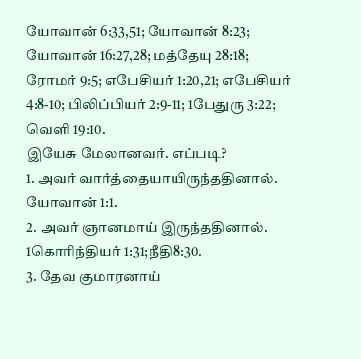யோவான் 6:33,51; யோவான் 8:23; யோவான் 16:27,28; மத்தேயு 28:18; ரோமர் 9:5; எபேசியர் 1:20,21; எபேசியர் 4:8-10; பிலிப்பியர் 2:9-11; 1பேதுரு 3:22; வெளி 19:10.
இயேசு மேலானவர். எப்படி?
1. அவர் வார்த்தையாயிருந்ததினால். யோவான் 1:1.
2. அவர் ஞானமாய் இருந்ததினால். 1கொரிந்தியர் 1:31;நீதி8:30.
3. தேவ குமாரனாய்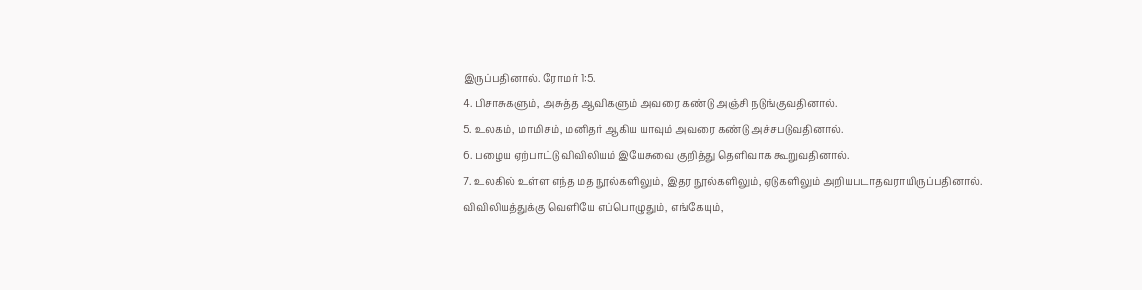இருப்பதினால். ரோமர் 1:5.
4. பிசாசுகளும், அசுத்த ஆவிகளும் அவரை கண்டு அஞ்சி நடுங்குவதினால்.
5. உலகம், மாமிசம், மனிதர் ஆகிய யாவும் அவரை கண்டு அச்சபடுவதினால்.
6. பழைய ஏற்பாட்டு விவிலியம் இயேசுவை குறித்து தெளிவாக கூறுவதினால்.
7. உலகில் உள்ள எந்த மத நூல்களிலும், இதர நூல்களிலும், ஏடுகளிலும் அறியபடாதவராயிருப்பதினால். விவிலியத்துக்கு வெளியே எப்பொழுதும், எங்கேயும்,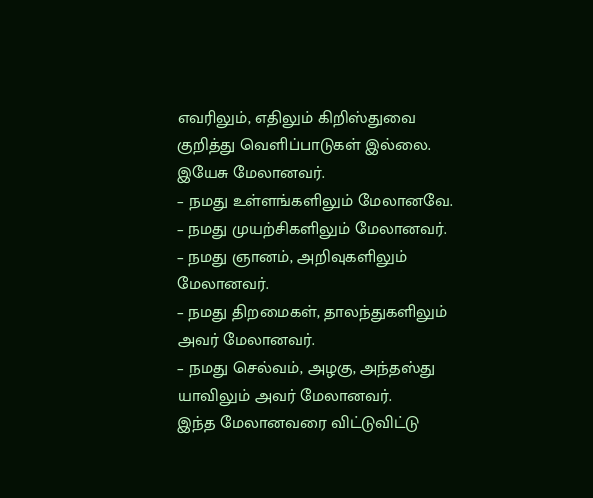எவரிலும், எதிலும் கிறிஸ்துவை குறித்து வெளிப்பாடுகள் இல்லை.
இயேசு மேலானவர்.
– நமது உள்ளங்களிலும் மேலானவே.
– நமது முயற்சிகளிலும் மேலானவர்.
– நமது ஞானம், அறிவுகளிலும் மேலானவர்.
– நமது திறமைகள், தாலந்துகளிலும் அவர் மேலானவர்.
– நமது செல்வம், அழகு, அந்தஸ்து யாவிலும் அவர் மேலானவர்.
இந்த மேலானவரை விட்டுவிட்டு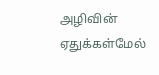அழிவின் ஏதுக்கள்மேல்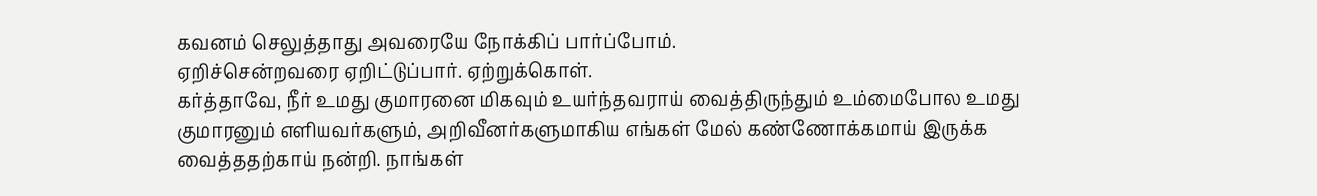கவனம் செலுத்தாது அவரையே நோக்கிப் பார்ப்போம்.
ஏறிச்சென்றவரை ஏறிட்டுப்பார். ஏற்றுக்கொள்.
கர்த்தாவே, நீர் உமது குமாரனை மிகவும் உயர்ந்தவராய் வைத்திருந்தும் உம்மைபோல உமது குமாரனும் எளியவர்களும், அறிவீனர்களுமாகிய எங்கள் மேல் கண்ணோக்கமாய் இருக்க வைத்ததற்காய் நன்றி. நாங்கள்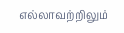எல்லாவற்றிலும்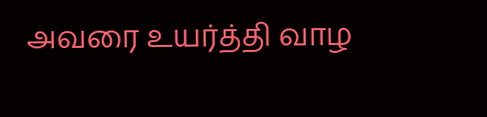அவரை உயர்த்தி வாழ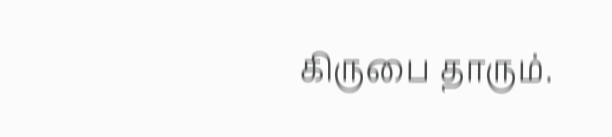கிருபை தாரும்.